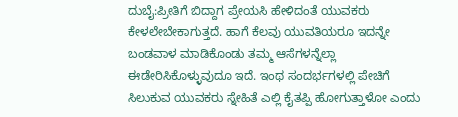ದುಬೈ:ಪ್ರೀತಿಗೆ ಬಿದ್ದಾಗ ಪ್ರೇಯಸಿ ಹೇಳಿದಂತೆ ಯುವಕರು ಕೇಳಲೇಬೇಕಾಗುತ್ತದೆ. ಹಾಗೆ ಕೆಲವು ಯುವತಿಯರೂ ಇದನ್ನೇ ಬಂಡವಾಳ ಮಾಡಿಕೊಂಡು ತಮ್ಮ ಆಸೆಗಳನ್ನೆಲ್ಲಾ ಈಡೇರಿಸಿಕೊಳ್ಳುವುದೂ ಇದೆ. ಇಂಥ ಸಂದರ್ಭಗಳಲ್ಲಿ ಪೇಚಿಗೆ ಸಿಲುಕುವ ಯುವಕರು ಸ್ನೇಹಿತೆ ಎಲ್ಲಿ ಕೈತಪ್ಪಿ ಹೋಗುತ್ತಾಳೋ ಎಂದು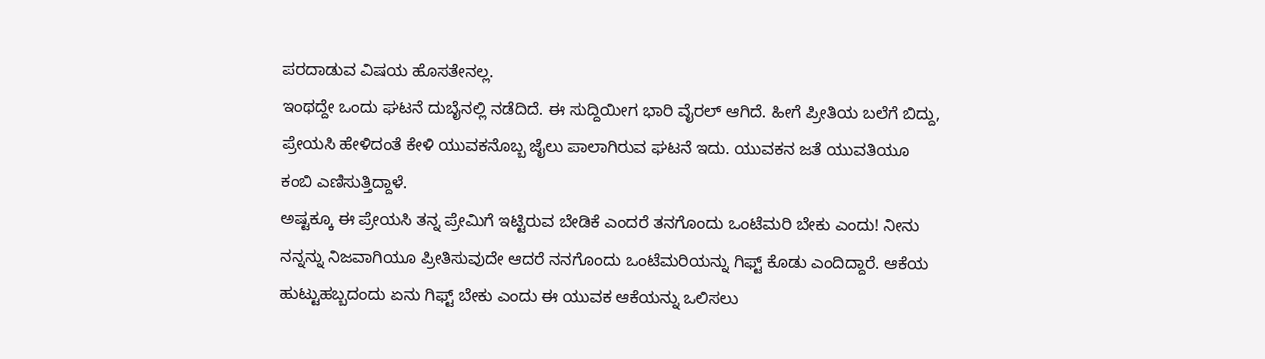ಪರದಾಡುವ ವಿಷಯ ಹೊಸತೇನಲ್ಲ.
ಇಂಥದ್ದೇ ಒಂದು ಘಟನೆ ದುಬೈನಲ್ಲಿ ನಡೆದಿದೆ. ಈ ಸುದ್ದಿಯೀಗ ಭಾರಿ ವೈರಲ್‌ ಆಗಿದೆ. ಹೀಗೆ ಪ್ರೀತಿಯ ಬಲೆಗೆ ಬಿದ್ದು, ಪ್ರೇಯಸಿ ಹೇಳಿದಂತೆ ಕೇಳಿ ಯುವಕನೊಬ್ಬ ಜೈಲು ಪಾಲಾಗಿರುವ ಘಟನೆ ಇದು. ಯುವಕನ ಜತೆ ಯುವತಿಯೂ ಕಂಬಿ ಎಣಿಸುತ್ತಿದ್ದಾಳೆ.
ಅಷ್ಟಕ್ಕೂ ಈ ಪ್ರೇಯಸಿ ತನ್ನ ಪ್ರೇಮಿಗೆ ಇಟ್ಟಿರುವ ಬೇಡಿಕೆ ಎಂದರೆ ತನಗೊಂದು ಒಂಟೆಮರಿ ಬೇಕು ಎಂದು! ನೀನು ನನ್ನನ್ನು ನಿಜವಾಗಿಯೂ ಪ್ರೀತಿಸುವುದೇ ಆದರೆ ನನಗೊಂದು ಒಂಟೆಮರಿಯನ್ನು ಗಿಫ್ಟ್‌ ಕೊಡು ಎಂದಿದ್ದಾರೆ. ಆಕೆಯ ಹುಟ್ಟುಹಬ್ಬದಂದು ಏನು ಗಿಫ್ಟ್‌ ಬೇಕು ಎಂದು ಈ ಯುವಕ ಆಕೆಯನ್ನು ಒಲಿಸಲು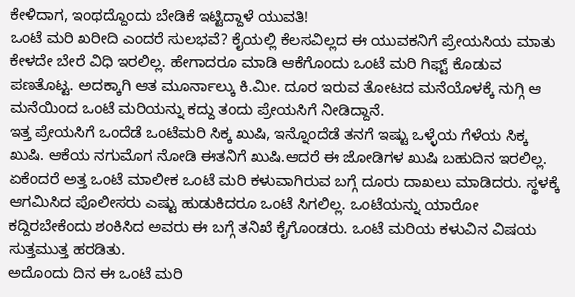ಕೇಳಿದಾಗ, ಇಂಥದ್ದೊಂದು ಬೇಡಿಕೆ ಇಟ್ಟಿದ್ದಾಳೆ ಯುವತಿ!
ಒಂಟೆ ಮರಿ ಖರೀದಿ ಎಂದರೆ ಸುಲಭವೆ? ಕೈಯಲ್ಲಿ ಕೆಲಸವಿಲ್ಲದ ಈ ಯುವಕನಿಗೆ ಪ್ರೇಯಸಿಯ ಮಾತು ಕೇಳದೇ ಬೇರೆ ವಿಧಿ ಇರಲಿಲ್ಲ. ಹೇಗಾದರೂ ಮಾಡಿ ಆಕೆಗೊಂದು ಒಂಟೆ ಮರಿ ಗಿಫ್ಟ್‌ ಕೊಡುವ ಪಣತೊಟ್ಟ. ಅದಕ್ಕಾಗಿ ಆತ ಮೂರ್ನಾಲ್ಕು ಕಿ.ಮೀ. ದೂರ ಇರುವ ತೋಟದ ಮನೆಯೊಳಕ್ಕೆ ನುಗ್ಗಿ ಆ ಮನೆಯಿಂದ ಒಂಟೆ ಮರಿಯನ್ನು ಕದ್ದು ತಂದು ಪ್ರೇಯಸಿಗೆ ನೀಡಿದ್ದಾನೆ.
ಇತ್ತ ಪ್ರೇಯಸಿಗೆ ಒಂದೆಡೆ ಒಂಟೆಮರಿ ಸಿಕ್ಕ ಖುಷಿ, ಇನ್ನೊಂದೆಡೆ ತನಗೆ ಇಷ್ಟು ಒಳ್ಳೆಯ ಗೆಳೆಯ ಸಿಕ್ಕ ಖುಷಿ. ಆಕೆಯ ನಗುಮೊಗ ನೋಡಿ ಈತನಿಗೆ ಖುಷಿ.ಆದರೆ ಈ ಜೋಡಿಗಳ ಖುಷಿ ಬಹುದಿನ ಇರಲಿಲ್ಲ. ಏಕೆಂದರೆ ಅತ್ತ ಒಂಟೆ ಮಾಲೀಕ ಒಂಟೆ ಮರಿ ಕಳುವಾಗಿರುವ ಬಗ್ಗೆ ದೂರು ದಾಖಲು ಮಾಡಿದರು. ಸ್ಥಳಕ್ಕೆ ಆಗಮಿಸಿದ ಪೊಲೀಸರು ಎಷ್ಟು ಹುಡುಕಿದರೂ ಒಂಟೆ ಸಿಗಲಿಲ್ಲ. ಒಂಟೆಯನ್ನು ಯಾರೋ ಕದ್ದಿರಬೇಕೆಂದು ಶಂಕಿಸಿದ ಅವರು ಈ ಬಗ್ಗೆ ತನಿಖೆ ಕೈಗೊಂಡರು. ಒಂಟೆ ಮರಿಯ ಕಳುವಿನ ವಿಷಯ ಸುತ್ತಮುತ್ತ ಹರಡಿತು.
ಅದೊಂದು ದಿನ ಈ ಒಂಟೆ ಮರಿ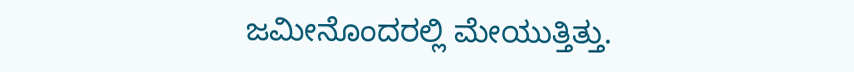ಜಮೀನೊಂದರಲ್ಲಿ ಮೇಯುತ್ತಿತ್ತು.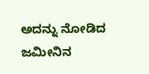ಅದನ್ನು ನೋಡಿದ ಜಮೀನಿನ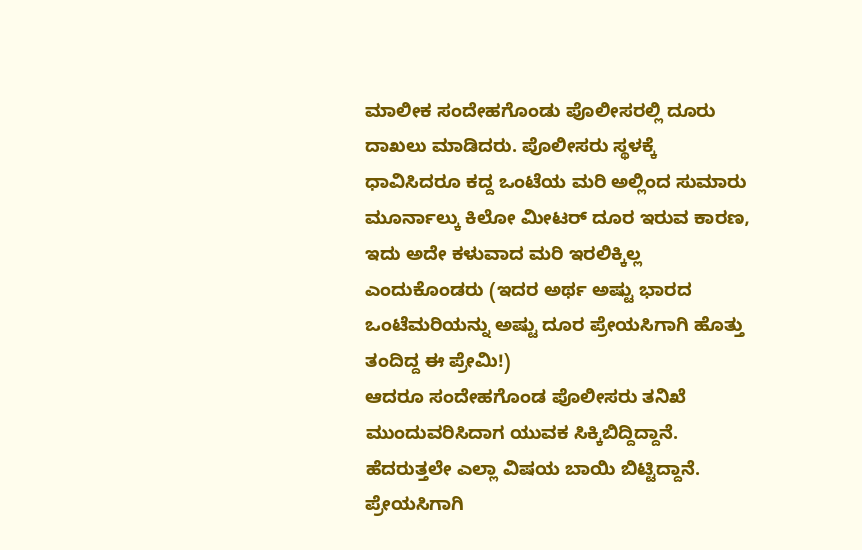ಮಾಲೀಕ ಸಂದೇಹಗೊಂಡು ಪೊಲೀಸರಲ್ಲಿ ದೂರು ದಾಖಲು ಮಾಡಿದರು. ಪೊಲೀಸರು ಸ್ಥಳಕ್ಕೆ ಧಾವಿಸಿದರೂ ಕದ್ದ ಒಂಟೆಯ ಮರಿ ಅಲ್ಲಿಂದ ಸುಮಾರು ಮೂರ್ನಾಲ್ಕು ಕಿಲೋ ಮೀಟರ್‌ ದೂರ ಇರುವ ಕಾರಣ, ಇದು ಅದೇ ಕಳುವಾದ ಮರಿ ಇರಲಿಕ್ಕಿಲ್ಲ ಎಂದುಕೊಂಡರು (ಇದರ ಅರ್ಥ ಅಷ್ಟು ಭಾರದ ಒಂಟೆಮರಿಯನ್ನು ಅಷ್ಟು ದೂರ ಪ್ರೇಯಸಿಗಾಗಿ ಹೊತ್ತು ತಂದಿದ್ದ ಈ ಪ್ರೇಮಿ!)
ಆದರೂ ಸಂದೇಹಗೊಂಡ ಪೊಲೀಸರು ತನಿಖೆ ಮುಂದುವರಿಸಿದಾಗ ಯುವಕ ಸಿಕ್ಕಿಬಿದ್ದಿದ್ದಾನೆ. ಹೆದರುತ್ತಲೇ ಎಲ್ಲಾ ವಿಷಯ ಬಾಯಿ ಬಿಟ್ಟಿದ್ದಾನೆ. ಪ್ರೇಯಸಿಗಾಗಿ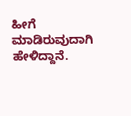ಹೀಗೆ ಮಾಡಿರುವುದಾಗಿ ಹೇಳಿದ್ದಾನೆ.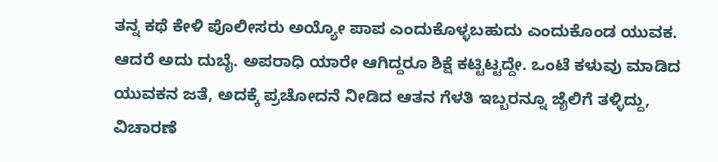ತನ್ನ ಕಥೆ ಕೇಳಿ ಪೊಲೀಸರು ಅಯ್ಯೋ ಪಾಪ ಎಂದುಕೊಳ್ಳಬಹುದು ಎಂದುಕೊಂಡ ಯುವಕ.
ಆದರೆ ಅದು ದುಬೈ. ಅಪರಾಧಿ ಯಾರೇ ಆಗಿದ್ದರೂ ಶಿಕ್ಷೆ ಕಟ್ಟಿಟ್ಟದ್ದೇ. ಒಂಟೆ ಕಳುವು ಮಾಡಿದ ಯುವಕನ ಜತೆ, ಅದಕ್ಕೆ ಪ್ರಚೋದನೆ ನೀಡಿದ ಆತನ ಗೆಳತಿ ಇಬ್ಬರನ್ನೂ ಜೈಲಿಗೆ ತಳ್ಳಿದ್ದು, ವಿಚಾರಣೆ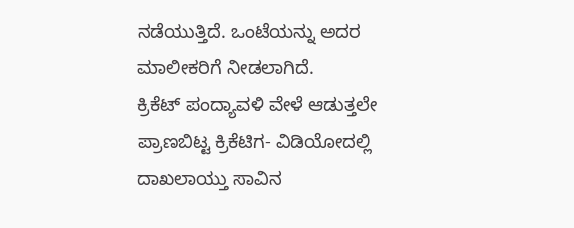ನಡೆಯುತ್ತಿದೆ. ಒಂಟೆಯನ್ನು ಅದರ ಮಾಲೀಕರಿಗೆ ನೀಡಲಾಗಿದೆ.
ಕ್ರಿಕೆಟ್‌ ಪಂದ್ಯಾವಳಿ ವೇಳೆ ಆಡುತ್ತಲೇ ಪ್ರಾಣಬಿಟ್ಟ ಕ್ರಿಕೆಟಿಗ- ವಿಡಿಯೋದಲ್ಲಿ ದಾಖಲಾಯ್ತು ಸಾವಿನ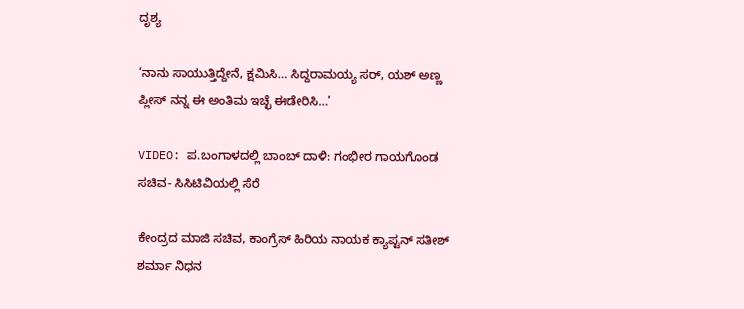ದೃಶ್ಯ

‘ನಾನು ಸಾಯುತ್ತಿದ್ದೇನೆ, ಕ್ಷಮಿಸಿ… ಸಿದ್ದರಾಮಯ್ಯ ಸರ್‌, ಯಶ್‌ ಅಣ್ಣ ಪ್ಲೀಸ್‌ ನನ್ನ ಈ ಅಂತಿಮ ಇಚ್ಛೆ ಈಡೇರಿಸಿ…’

VIDEO: ಪ.ಬಂಗಾಳದಲ್ಲಿ ಬಾಂಬ್‌ ದಾಳಿ: ಗಂಭೀರ ಗಾಯಗೊಂಡ ಸಚಿವ- ಸಿಸಿಟಿವಿಯಲ್ಲಿ ಸೆರೆ

ಕೇಂದ್ರದ ಮಾಜಿ ಸಚಿವ, ಕಾಂಗ್ರೆಸ್‌ ಹಿರಿಯ ನಾಯಕ ಕ್ಯಾಪ್ಟನ್ ಸತೀಶ್ ಶರ್ಮಾ ನಿಧನ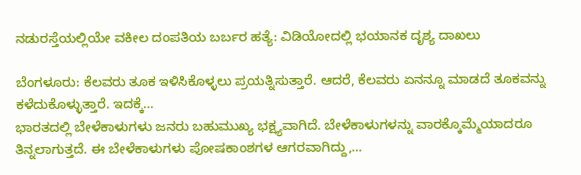ನಡುರಸ್ತೆಯಲ್ಲಿಯೇ ವಕೀಲ ದಂಪತಿಯ ಬರ್ಬರ ಹತ್ಯೆ: ವಿಡಿಯೋದಲ್ಲಿ ಭಯಾನಕ ದೃಶ್ಯ ದಾಖಲು

ಬೆಂಗಳೂರು: ಕೆಲವರು ತೂಕ ಇಳಿಸಿಕೊಳ್ಳಲು ಪ್ರಯತ್ನಿಸುತ್ತಾರೆ. ಆದರೆ, ಕೆಲವರು ಏನನ್ನೂ ಮಾಡದೆ ತೂಕವನ್ನು ಕಳೆದುಕೊಳ್ಳುತ್ತಾರೆ. ಇದಕ್ಕೆ…
ಭಾರತದಲ್ಲಿ ಬೇಳೆಕಾಳುಗಳು ಜನರು ಬಹುಮುಖ್ಯ ಭಕ್ಷ್ಯವಾಗಿದೆ. ಬೇಳೆಕಾಳುಗಳನ್ನು ವಾರಕ್ಕೊಮ್ಮೆಯಾದರೂ ತಿನ್ನಲಾಗುತ್ತದೆ. ಈ ಬೇಳೆಕಾಳುಗಳು ಪೋಷಕಾಂಶಗಳ ಆಗರವಾಗಿದ್ದು,…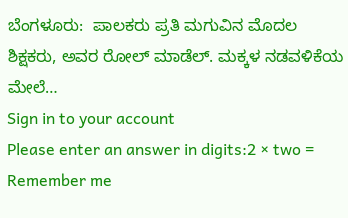ಬೆಂಗಳೂರು:  ಪಾಲಕರು ಪ್ರತಿ ಮಗುವಿನ ಮೊದಲ ಶಿಕ್ಷಕರು, ಅವರ ರೋಲ್ ಮಾಡೆಲ್. ಮಕ್ಕಳ ನಡವಳಿಕೆಯ ಮೇಲೆ…
Sign in to your account
Please enter an answer in digits:2 × two =
Remember me